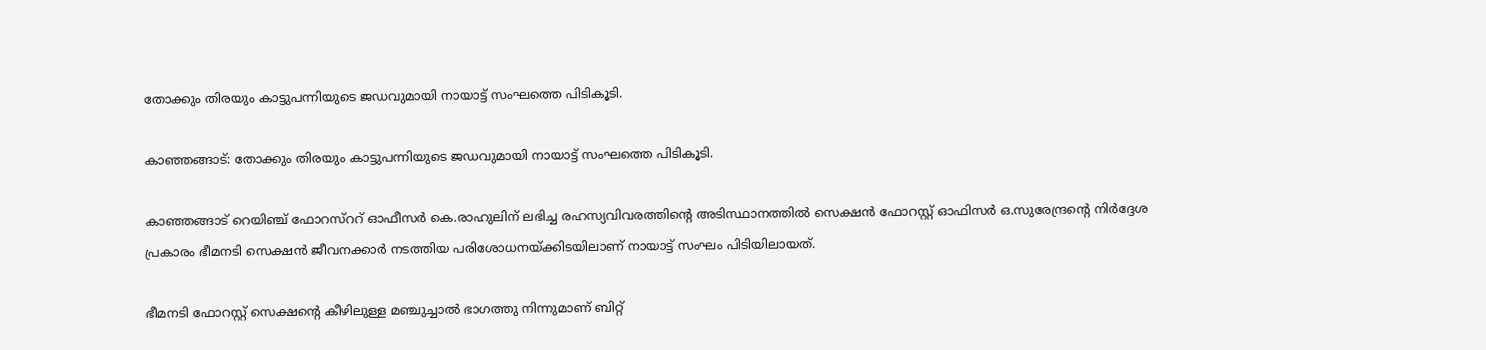തോക്കും തിരയും കാട്ടുപന്നിയുടെ ജഡവുമായി നായാട്ട് സംഘത്തെ പിടികൂടി.

കാഞ്ഞങ്ങാട്: തോക്കും തിരയും കാട്ടുപന്നിയുടെ ജഡവുമായി നായാട്ട് സംഘത്തെ പിടികൂടി.

കാഞ്ഞങ്ങാട് റെയിഞ്ച് ഫോറസ്‌ററ് ഓഫീസര്‍ കെ.രാഹുലിന് ലഭിച്ച രഹസ്യവിവരത്തിന്റെ അടിസ്ഥാനത്തില്‍ സെക്ഷന്‍ ഫോറസ്റ്റ് ഓഫിസര്‍ ഒ.സുരേന്ദ്രന്റെ നിര്‍ദ്ദേശ പ്രകാരം ഭീമനടി സെക്ഷന്‍ ജീവനക്കാര്‍ നടത്തിയ പരിശോധനയ്ക്കിടയിലാണ് നായാട്ട് സംഘം പിടിയിലായത്.

ഭീമനടി ഫോറസ്റ്റ് സെക്ഷന്റെ കീഴിലുള്ള മഞ്ചുച്ചാല്‍ ഭാഗത്തു നിന്നുമാണ് ബിറ്റ്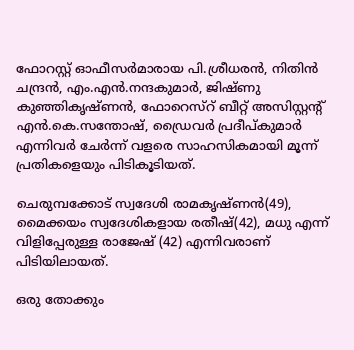ഫോറസ്റ്റ് ഓഫീസര്‍മാരായ പി.ശ്രീധരന്‍, നിതിന്‍ ചന്ദ്രന്‍, എം.എന്‍.നന്ദകുമാര്‍, ജിഷ്ണു കുഞ്ഞികൃഷ്ണന്‍, ഫോറെസ്‌റ് ബീറ്റ് അസിസ്റ്റന്റ് എന്‍.കെ.സന്തോഷ്, ഡ്രൈവര്‍ പ്രദീപ്കുമാര്‍ എന്നിവര്‍ ചേര്‍ന്ന് വളരെ സാഹസികമായി മൂന്ന് പ്രതികളെയും പിടികൂടിയത്.

ചെരുമ്പക്കോട് സ്വദേശി രാമകൃഷ്ണന്‍(49), മൈക്കയം സ്വദേശികളായ രതീഷ്(42), മധു എന്ന് വിളിപ്പേരുള്ള രാജേഷ് (42) എന്നിവരാണ് പിടിയിലായത്.

ഒരു തോക്കും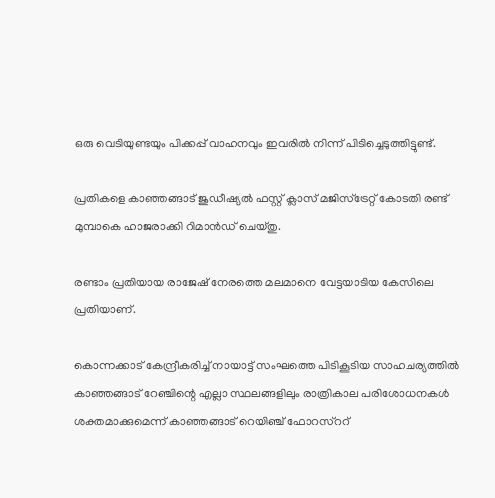ഒരു വെടിയുണ്ടയും പിക്കപ്പ് വാഹനവും ഇവരില്‍ നിന്ന് പിടിച്ചെടുത്തിട്ടുണ്ട്.

പ്രതികളെ കാഞ്ഞങ്ങാട് ജുഡീഷ്യല്‍ ഫസ്റ്റ് ക്ലാസ് മജിസ്ട്രേറ്റ് കോടതി രണ്ട് മുമ്പാകെ ഹാജരാക്കി റിമാന്‍ഡ് ചെയ്തു.

രണ്ടാം പ്രതിയായ രാജേഷ് നേരത്തെ മലമാനെ വേട്ടയാടിയ കേസിലെ പ്രതിയാണ്.

കൊന്നക്കാട് കേന്ദ്രീകരിച്ച് നായാട്ട് സംഘത്തെ പിടികൂടിയ സാഹചര്യത്തില്‍ കാഞ്ഞങ്ങാട് റേഞ്ചിന്റെ എല്ലാ സ്ഥലങ്ങളിലും രാത്രികാല പരിശോധനകള്‍ ശക്തമാക്കുമെന്ന് കാഞ്ഞങ്ങാട് റെയിഞ്ച് ഫോറസ്‌ററ്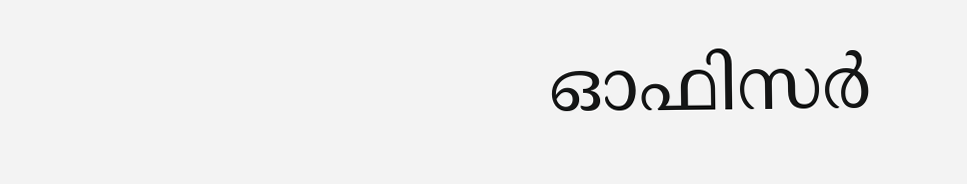ഓഫിസര്‍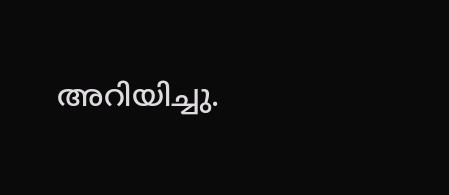അറിയിച്ചു.